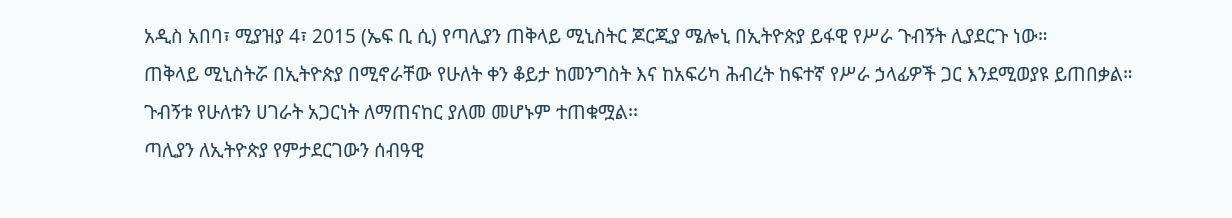አዲስ አበባ፣ ሚያዝያ 4፣ 2015 (ኤፍ ቢ ሲ) የጣሊያን ጠቅላይ ሚኒስትር ጆርጂያ ሜሎኒ በኢትዮጵያ ይፋዊ የሥራ ጉብኝት ሊያደርጉ ነው።
ጠቅላይ ሚኒስትሯ በኢትዮጵያ በሚኖራቸው የሁለት ቀን ቆይታ ከመንግስት እና ከአፍሪካ ሕብረት ከፍተኛ የሥራ ኃላፊዎች ጋር እንደሚወያዩ ይጠበቃል።
ጉብኝቱ የሁለቱን ሀገራት አጋርነት ለማጠናከር ያለመ መሆኑም ተጠቁሟል፡፡
ጣሊያን ለኢትዮጵያ የምታደርገውን ሰብዓዊ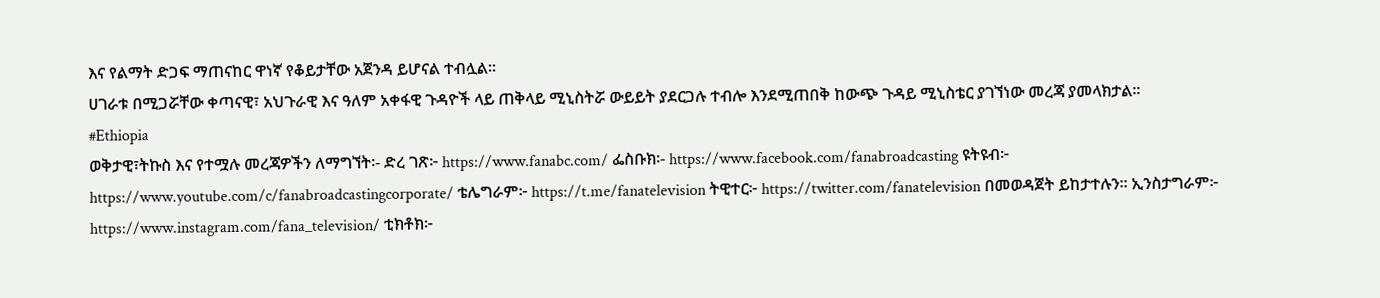እና የልማት ድጋፍ ማጠናከር ዋነኛ የቆይታቸው አጀንዳ ይሆናል ተብሏል።
ሀገራቱ በሚጋሯቸው ቀጣናዊ፣ አህጉራዊ እና ዓለም አቀፋዊ ጉዳዮች ላይ ጠቅላይ ሚኒስትሯ ውይይት ያደርጋሉ ተብሎ እንደሚጠበቅ ከውጭ ጉዳይ ሚኒስቴር ያገኘነው መረጃ ያመላክታል፡፡
#Ethiopia
ወቅታዊ፣ትኩስ እና የተሟሉ መረጃዎችን ለማግኘት፡- ድረ ገጽ፦ https://www.fanabc.com/ ፌስቡክ፡- https://www.facebook.com/fanabroadcasting ዩትዩብ፦ https://www.youtube.com/c/fanabroadcastingcorporate/ ቴሌግራም፦ https://t.me/fanatelevision ትዊተር፦ https://twitter.com/fanatelevision በመወዳጀት ይከታተሉን፡፡ ኢንስታግራም፦ https://www.instagram.com/fana_television/ ቲክቶክ፦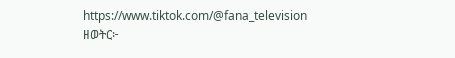https://www.tiktok.com/@fana_television
ዘወትር፦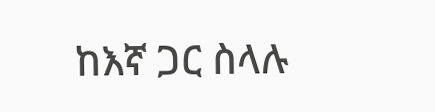ከእኛ ጋር ስላሉ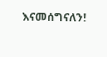እናመሰግናለን!